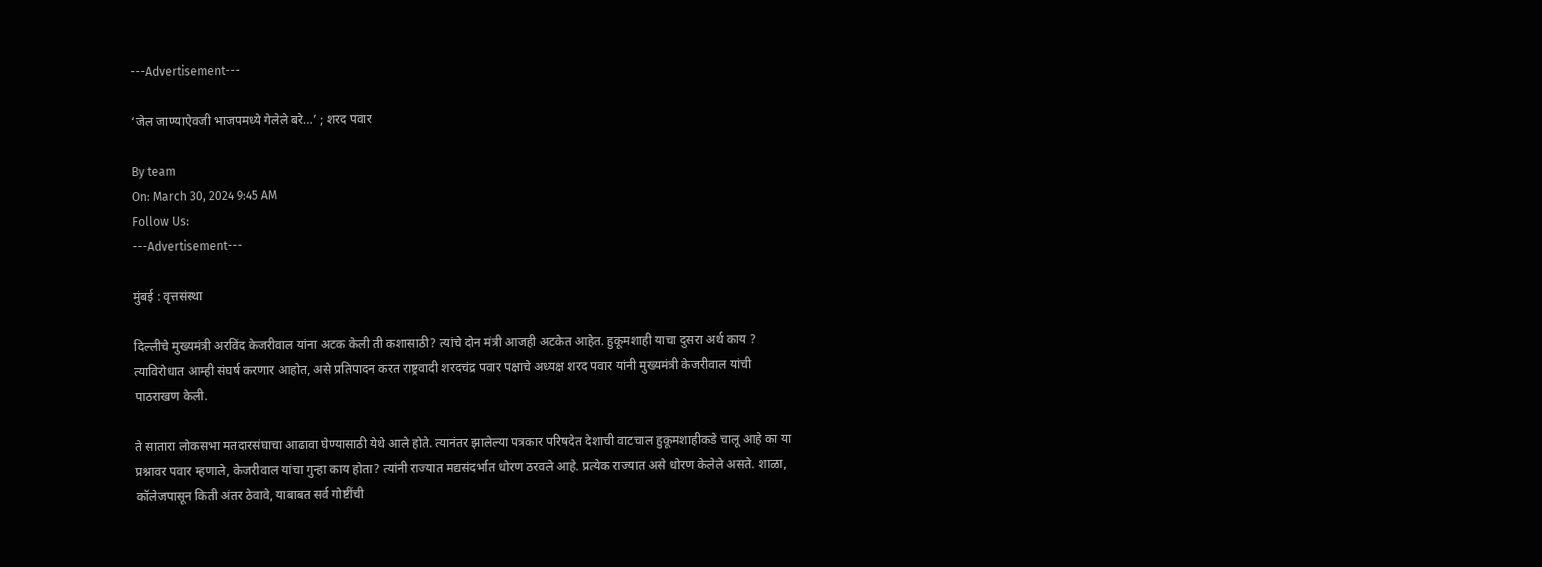---Advertisement---

‘जेल जाण्याऐवजी भाजपमध्ये गेलेले बरे…’ ; शरद पवार

By team
On: March 30, 2024 9:45 AM
Follow Us:
---Advertisement---

मुंबई : वृत्तसंस्था

दिल्लीचे मुख्यमंत्री अरविंद केजरीवाल यांना अटक केली ती कशासाठी? त्यांचे दोन मंत्री आजही अटकेत आहेत. हुकूमशाही याचा दुसरा अर्थ काय ? त्याविरोधात आम्ही संघर्ष करणार आहोत, असे प्रतिपादन करत राष्ट्रवादी शरदचंद्र पवार पक्षाचे अध्यक्ष शरद पवार यांनी मुख्यमंत्री केजरीवाल यांची पाठराखण केली.

ते सातारा लोकसभा मतदारसंघाचा आढावा घेण्यासाठी येथे आले होते. त्यानंतर झालेल्या पत्रकार परिषदेत देशाची वाटचाल हुकूमशाहीकडे चालू आहे का या प्रश्नावर पवार म्हणाले, केजरीवाल यांचा गुन्हा काय होता? त्यांनी राज्यात मद्यसंदर्भात धोरण ठरवले आहे. प्रत्येक राज्यात असे धोरण केलेले असते. शाळा, कॉलेजपासून किती अंतर ठेवावे, याबाबत सर्व गोष्टींची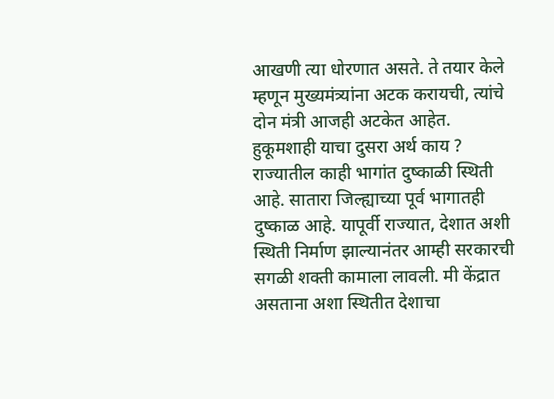आखणी त्या धोरणात असते. ते तयार केले म्हणून मुख्यमंत्र्यांना अटक करायची, त्यांचे दोन मंत्री आजही अटकेत आहेत. हुकूमशाही याचा दुसरा अर्थ काय ? राज्यातील काही भागांत दुष्काळी स्थिती आहे. सातारा जिल्ह्याच्या पूर्व भागातही दुष्काळ आहे. यापूर्वी राज्यात, देशात अशी स्थिती निर्माण झाल्यानंतर आम्ही सरकारची सगळी शक्ती कामाला लावली. मी केंद्रात असताना अशा स्थितीत देशाचा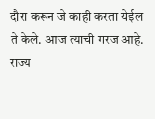दौरा करून जे काही करता येईल ते केले. आज त्याची गरज आहे. राज्य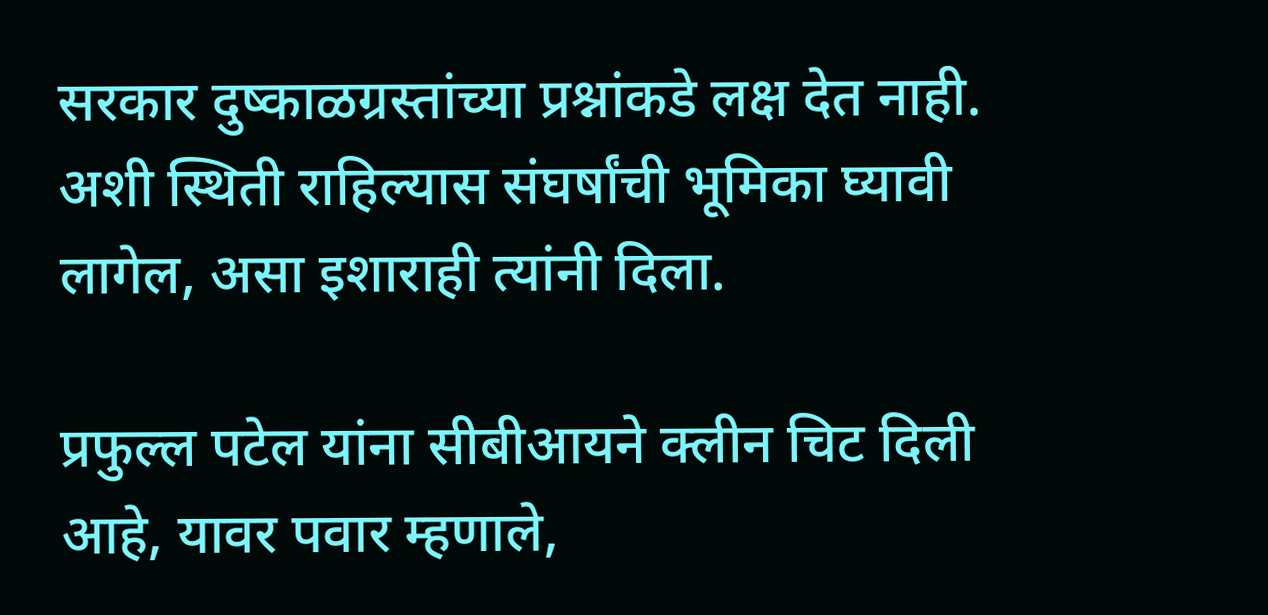सरकार दुष्काळग्रस्तांच्या प्रश्नांकडे लक्ष देत नाही. अशी स्थिती राहिल्यास संघर्षांची भूमिका घ्यावी लागेल, असा इशाराही त्यांनी दिला.

प्रफुल्ल पटेल यांना सीबीआयने क्लीन चिट दिली आहे, यावर पवार म्हणाले,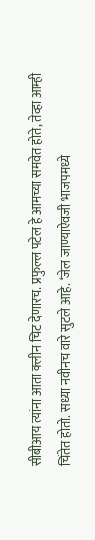सीबीआय त्यांना आता क्लीन चिट देणारच. प्रफुल्ल पटेल हे आमच्या समवेत होते, तेव्हा आम्ही चिंतेत होतो. सध्या नवीनच वारे सुटले आहे. ‘जेल जाण्याऐवजी भाजपमध्ये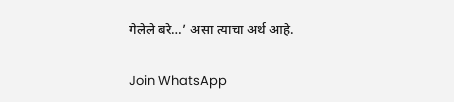गेलेले बरे…’ असा त्याचा अर्थ आहे.

Join WhatsApp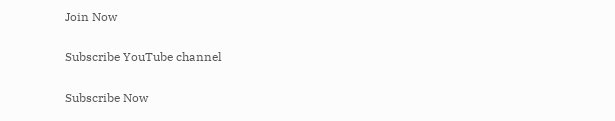Join Now

Subscribe YouTube channel

Subscribe Now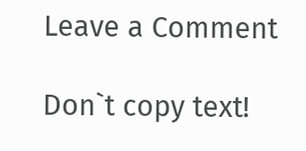Leave a Comment

Don`t copy text!